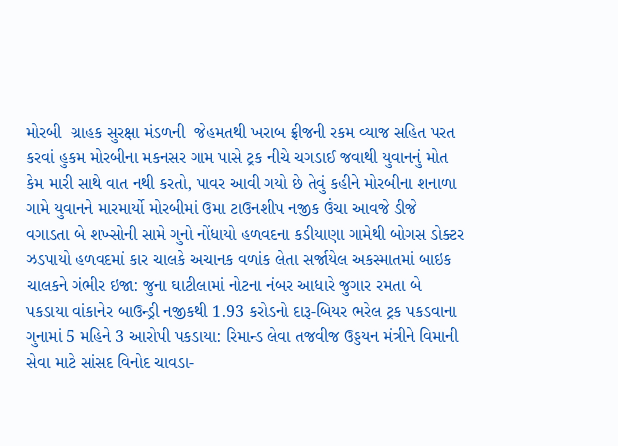મોરબી  ગ્રાહક સુરક્ષા મંડળની  જેહમતથી ખરાબ ફ્રીજની રકમ વ્યાજ સહિત પરત કરવાં હુકમ મોરબીના મકનસર ગામ પાસે ટ્રક નીચે ચગડાઈ જવાથી યુવાનનું મોત કેમ મારી સાથે વાત નથી કરતો, પાવર આવી ગયો છે તેવું કહીને મોરબીના શનાળા ગામે યુવાનને મારમાર્યો મોરબીમાં ઉમા ટાઉનશીપ નજીક ઉંચા આવજે ડીજે વગાડતા બે શખ્સોની સામે ગુનો નોંધાયો હળવદના કડીયાણા ગામેથી બોગસ ડોક્ટર ઝડપાયો હળવદમાં કાર ચાલકે અચાનક વળાંક લેતા સર્જાયેલ અકસ્માતમાં બાઇક ચાલકને ગંભીર ઇજા: જુના ઘાટીલામાં નોટના નંબર આધારે જુગાર રમતા બે પકડાયા વાંકાનેર બાઉન્ડ્રી નજીકથી 1.93 કરોડનો દારૂ-બિયર ભરેલ ટ્રક પકડવાના ગુનામાં 5 મહિને 3 આરોપી પકડાયા: રિમાન્ડ લેવા તજવીજ ઉડ્ડયન મંત્રીને વિમાની સેવા માટે સાંસદ વિનોદ ચાવડા-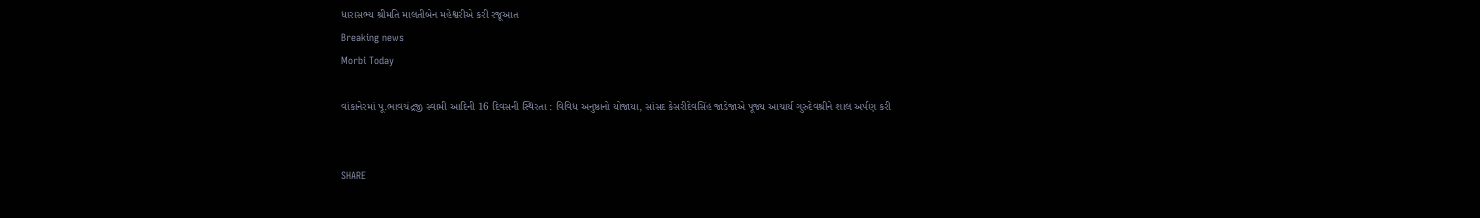ધારાસભ્ય શ્રીમતિ માલતીબેન મહેશ્વરીએ કરી રજૂઆત
Breaking news
Morbi Today

વાંકાનેરમાં પૂ.ભાવચંદ્રજી સ્વામી આદિની 16 દિવસની સ્થિરતા : વિવિધ અનુષ્ઠાનો યોજાયા, સાંસદ કેસરીદેવસિંહ જાડેજાએ પૂજ્ય આચાર્ય ગુરુદેવશ્રીને શાલ અર્પણ કરી


SHARE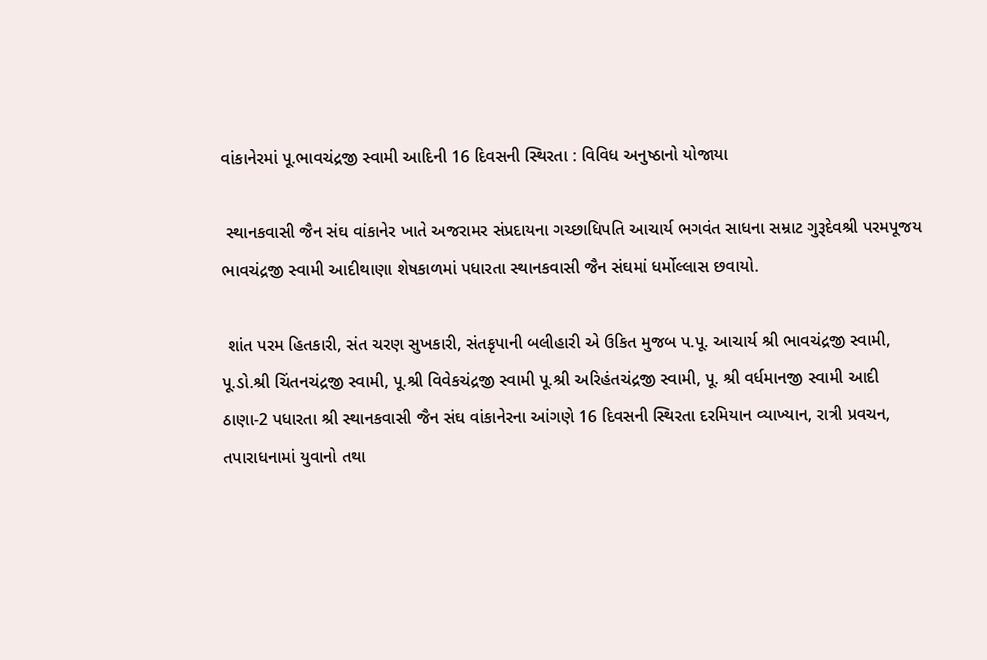વાંકાનેરમાં પૂ.ભાવચંદ્રજી સ્વામી આદિની 16 દિવસની સ્થિરતા : વિવિધ અનુષ્ઠાનો યોજાયા

 સ્થાનકવાસી જૈન સંઘ વાંકાનેર ખાતે અજરામર સંપ્રદાયના ગચ્છાધિપતિ આચાર્ય ભગવંત સાધના સમ્રાટ ગુરૂદેવશ્રી પરમપૂજય ભાવચંદ્રજી સ્વામી આદીથાણા શેષકાળમાં પધારતા સ્થાનકવાસી જૈન સંઘમાં ધર્મોલ્લાસ છવાયો.

 શાંત પરમ હિતકારી, સંત ચરણ સુખકારી, સંતકૃપાની બલીહારી એ ઉકિત મુજબ પ.પૂ. આચાર્ય શ્રી ભાવચંદ્રજી સ્વામી, પૂ.ડો.શ્રી ચિંતનચંદ્રજી સ્વામી, પૂ.શ્રી વિવેકચંદ્રજી સ્વામી પૂ.શ્રી અરિહંતચંદ્રજી સ્વામી, પૂ. શ્રી વર્ધમાનજી સ્વામી આદી ઠાણા-2 પધારતા શ્રી સ્થાનકવાસી જૈન સંઘ વાંકાનેરના આંગણે 16 દિવસની સ્થિરતા દરમિયાન વ્યાખ્યાન, રાત્રી પ્રવચન, તપારાધનામાં યુવાનો તથા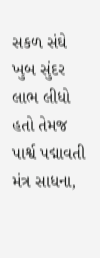સકળ સંઘે ખુબ સુંદર લાભ લીધો હતો તેમજ પાર્શ્વ પદ્માવતી મંત્ર સાધના,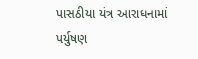પાસઠીયા યંત્ર આરાધનામાં પર્યુષણ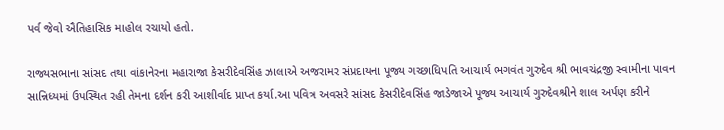પર્વ જેવો ઐતિહાસિક માહોલ રચાયો હતો.

રાજ્યસભાના સાંસદ તથા વાંકાનેરના મહારાજા કેસરીદેવસિંહ ઝાલાએ અજરામર સંપ્રદાયના પૂજ્ય ગચ્છાધિપતિ આચાર્ય ભગવંત ગુરુદેવ શ્રી ભાવચંદ્રજી સ્વામીના પાવન સાન્નિધ્યમાં ઉપસ્થિત રહી તેમના દર્શન કરી આશીર્વાદ પ્રાપ્ત કર્યા.આ પવિત્ર અવસરે સાંસદ કેસરીદેવસિંહ જાડેજાએ પૂજ્ય આચાર્ય ગુરુદેવશ્રીને શાલ અર્પણ કરીને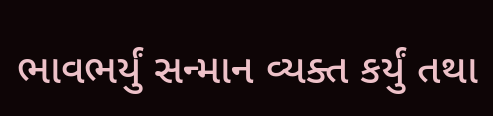ભાવભર્યું સન્માન વ્યક્ત કર્યું તથા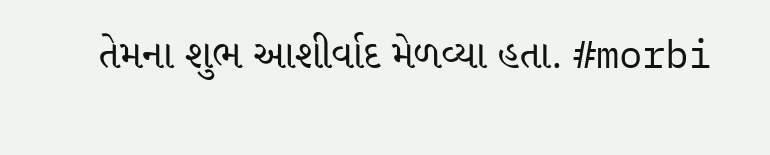તેમના શુભ આશીર્વાદ મેળવ્યા હતા. #morbi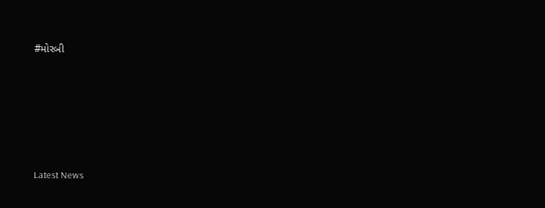#મોરબી






Latest News